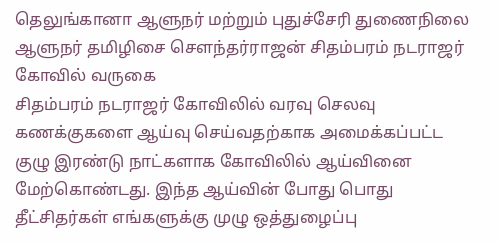தெலுங்கானா ஆளுநர் மற்றும் புதுச்சேரி துணைநிலை ஆளுநர் தமிழிசை சௌந்தர்ராஜன் சிதம்பரம் நடராஜர் கோவில் வருகை
சிதம்பரம் நடராஜர் கோவிலில் வரவு செலவு கணக்குகளை ஆய்வு செய்வதற்காக அமைக்கப்பட்ட குழு இரண்டு நாட்களாக கோவிலில் ஆய்வினை மேற்கொண்டது. இந்த ஆய்வின் போது பொது தீட்சிதர்கள் எங்களுக்கு முழு ஒத்துழைப்பு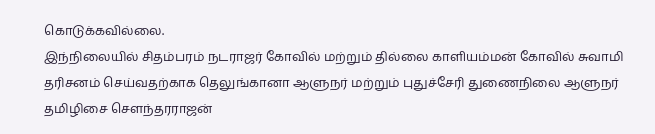கொடுக்கவில்லை.
இந்நிலையில் சிதம்பரம் நடராஜர் கோவில் மற்றும் தில்லை காளியம்மன் கோவில் சுவாமி தரிசனம் செய்வதற்காக தெலுங்கானா ஆளுநர் மற்றும் புதுச்சேரி துணைநிலை ஆளுநர் தமிழிசை சௌந்தரராஜன்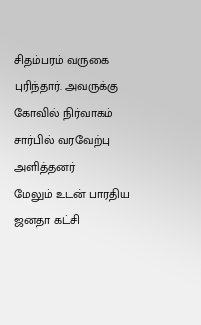சிதம்பரம் வருகை புரிந்தார். அவருக்கு கோவில் நிர்வாகம் சார்பில் வரவேற்பு அளித்தனர்
மேலும் உடன் பாரதிய ஜனதா கட்சி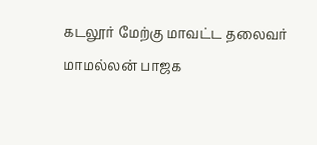கடலூர் மேற்கு மாவட்ட தலைவர் மாமல்லன் பாஜக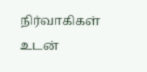நிர்வாகிகள் உடன்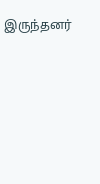இருந்தனர்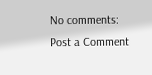No comments:
Post a Comment